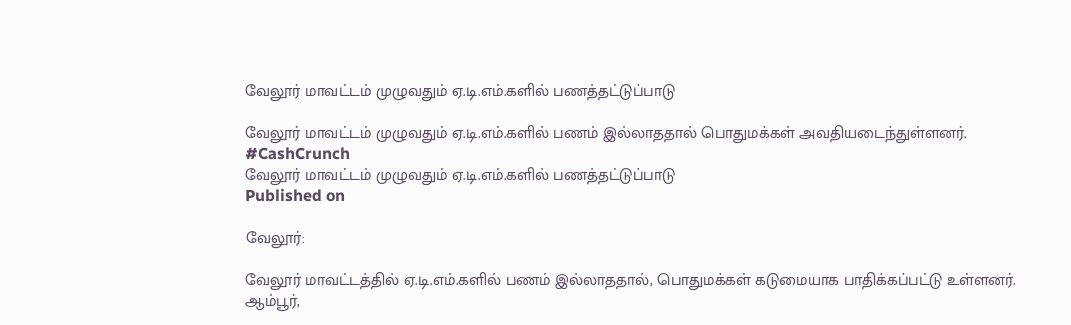வேலூர் மாவட்டம் முழுவதும் ஏ.டி.எம்.களில் பணத்தட்டுப்பாடு

வேலூர் மாவட்டம் முழுவதும் ஏ.டி.எம்.களில் பணம் இல்லாததால் பொதுமக்கள் அவதியடைந்துள்ளனர். #CashCrunch
வேலூர் மாவட்டம் முழுவதும் ஏ.டி.எம்.களில் பணத்தட்டுப்பாடு
Published on

வேலூர்:

வேலூர் மாவட்டத்தில் ஏ.டி.எம்.களில் பணம் இல்லாததால், பொதுமக்கள் கடுமையாக பாதிக்கப்பட்டு உள்ளனர். ஆம்பூர்,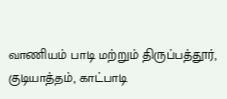வாணியம் பாடி மற்றும் திருப்பத்தூர், குடியாத்தம், காட்பாடி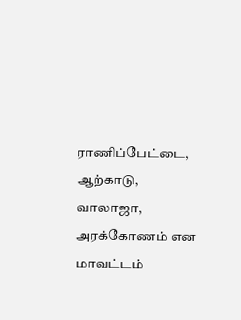ராணிப்பேட்டை, ஆற்காடு, வாலாஜா, அரக்கோணம் என மாவட்டம்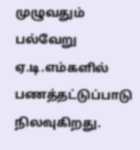முழுவதும் பல்வேறு ஏ.டி.எம்களில் பணத்தட்டுப்பாடு நிலவுகிறது.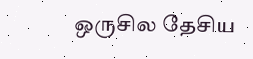ஒருசில தேசிய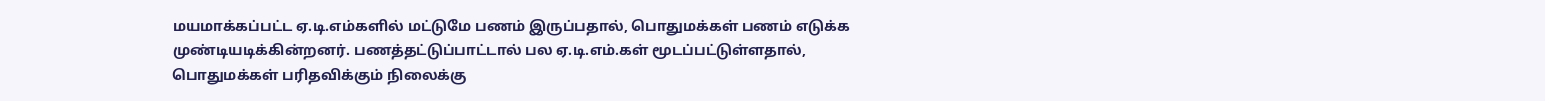மயமாக்கப்பட்ட ஏ.டி.எம்களில் மட்டுமே பணம் இருப்பதால், பொதுமக்கள் பணம் எடுக்க முண்டியடிக்கின்றனர். பணத்தட்டுப்பாட்டால் பல ஏ.டி.எம்.கள் மூடப்பட்டுள்ளதால், பொதுமக்கள் பரிதவிக்கும் நிலைக்கு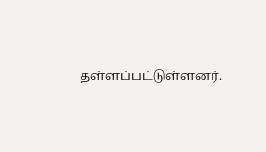தள்ளப்பட்டுள்ளனர்.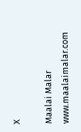X

Maalai Malar
www.maalaimalar.com